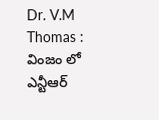Dr. V.M Thomas : వింజం లో ఎన్టీఆర్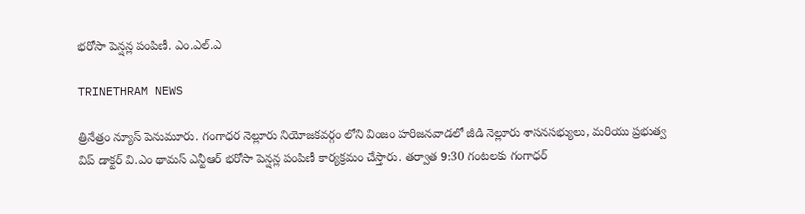భరోసా పెన్షన్ల పంపిణీ. ఎం.ఎల్.ఎ

TRINETHRAM NEWS

త్రినేత్రం న్యూస్ పెనుమూరు. గంగాధర నెల్లూరు నియోజకవర్గం లోని వింజం హరిజనవాడలో జీడి నెల్లూరు శాసనసభ్యులు, మరియు ప్రభుత్వ విప్ డాక్టర్ వి.ఎం థామస్ ఎన్టీఆర్ భరోసా పెన్షన్ల పంపిణీ కార్యక్రమం చేస్తారు. తర్వాత 9:30 గంటలకు గంగాధర్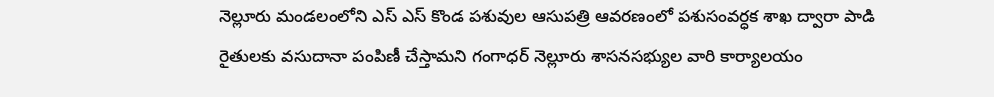నెల్లూరు మండలంలోని ఎస్ ఎస్ కొండ పశువుల ఆసుపత్రి ఆవరణంలో పశుసంవర్ధక శాఖ ద్వారా పాడి రైతులకు వసుదానా పంపిణీ చేస్తామని గంగాధర్ నెల్లూరు శాసనసభ్యుల వారి కార్యాలయం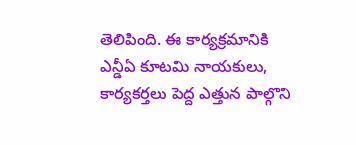తెలిపింది. ఈ కార్యక్రమానికి ఎన్డీఏ కూటమి నాయకులు, కార్యకర్తలు పెద్ద ఎత్తున పాల్గొని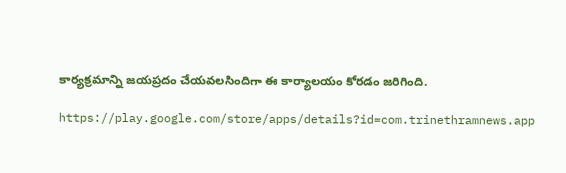కార్యక్రమాన్ని జయప్రదం చేయవలసిందిగా ఈ కార్యాలయం కోరడం జరిగింది.

https://play.google.com/store/apps/details?id=com.trinethramnews.app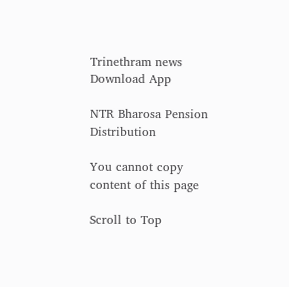Trinethram news
Download App

NTR Bharosa Pension Distribution

You cannot copy content of this page

Scroll to Top